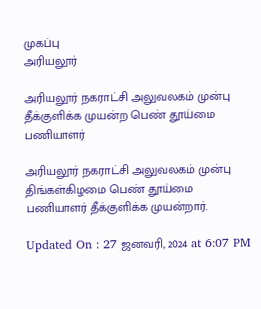முகப்பு
அரியலூர்

அரியலூர் நகராட்சி அலுவலகம் முன்பு தீக்குளிக்க முயன்ற பெண் தூய்மை பணியாளர்

அரியலூர் நகராட்சி அலுவலகம் முன்பு திங்கள்கிழமை பெண் தூய்மை பணியாளர் தீக்குளிக்க முயன்றார்.

Updated On : 27 ஜனவரி, 2024 at 6:07 PM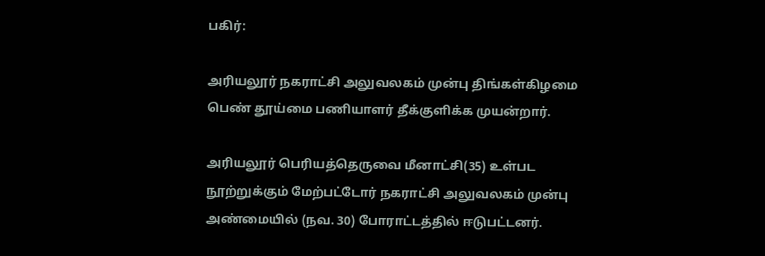பகிர்:

அரியலூர் நகராட்சி அலுவலகம் முன்பு திங்கள்கிழமை பெண் தூய்மை பணியாளர் தீக்குளிக்க முயன்றார்.

அரியலூர் பெரியத்தெருவை மீனாட்சி(35) உள்பட நூற்றுக்கும் மேற்பட்டோர் நகராட்சி அலுவலகம் முன்பு அண்மையில் (நவ. 30) போராட்டத்தில் ஈடுபட்டனர்.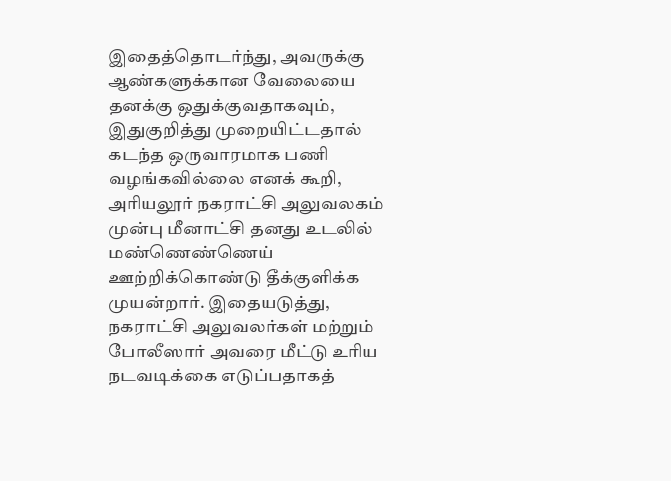இதைத்தொடர்ந்து, அவருக்கு ஆண்களுக்கான வேலையை தனக்கு ஒதுக்குவதாகவும், இதுகுறித்து முறையிட்டதால் கடந்த ஒருவாரமாக பணி வழங்கவில்லை எனக் கூறி, அரியலூர் நகராட்சி அலுவலகம் முன்பு மீனாட்சி தனது உடலில் மண்ணெண்ணெய் ஊற்றிக்கொண்டு தீக்குளிக்க முயன்றார். இதையடுத்து, நகராட்சி அலுவலர்கள் மற்றும் போலீஸார் அவரை மீட்டு உரிய நடவடிக்கை எடுப்பதாகத்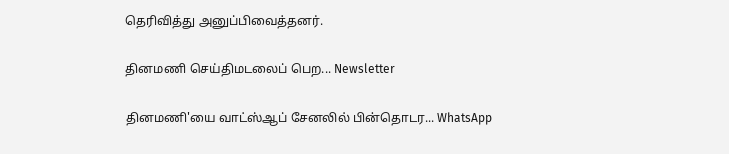தெரிவித்து அனுப்பிவைத்தனர்.

தினமணி செய்திமடலைப் பெற... Newsletter

தினமணி'யை வாட்ஸ்ஆப் சேனலில் பின்தொடர... WhatsApp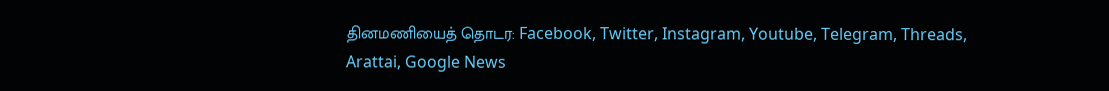தினமணியைத் தொடர: Facebook, Twitter, Instagram, Youtube, Telegram, Threads, Arattai, Google News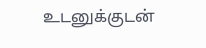உடனுக்குடன்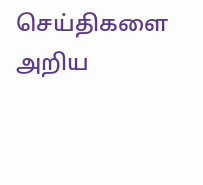செய்திகளை அறிய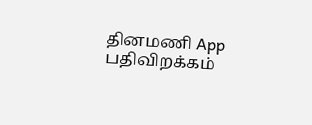தினமணி App பதிவிறக்கம்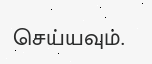செய்யவும்.